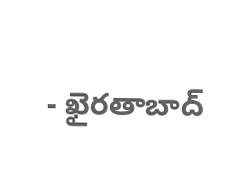- ఖైరతాబాద్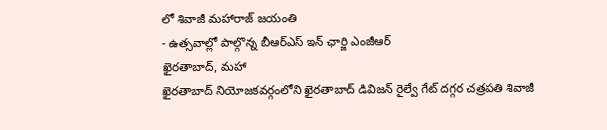లో శివాజీ మహారాజ్ జయంతి
- ఉత్సవాల్లో పాల్గొన్న బీఆర్ఎస్ ఇన్ ఛార్జి ఎంజీఆర్
ఖైరతాబాద్, మహా
ఖైరతాబాద్ నియోజకవర్గంలోని ఖైరతాబాద్ డివిజన్ రైల్వే గేట్ దగ్గర చత్రపతి శివాజీ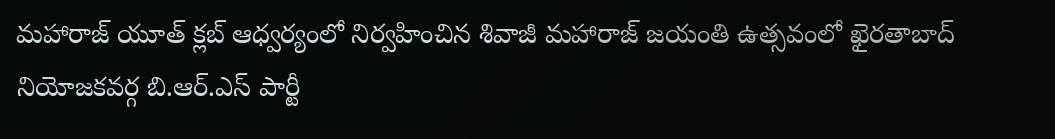మహారాజ్ యూత్ క్లబ్ ఆధ్వర్యంలో నిర్వహించిన శివాజీ మహారాజ్ జయంతి ఉత్సవంలో ఖైరతాబాద్ నియోజకవర్గ బి.ఆర్.ఎస్ పార్టీ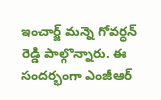ఇంచార్జ్ మన్నె గోవర్ధన్ రెడ్డి పాల్గొన్నారు. ఈ సందర్భంగా ఎంజీఆర్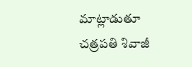మాట్లాడుతూ చత్రపతి శివాజీ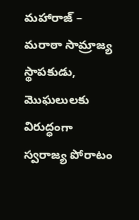మహారాజ్ – మరాఠా సామ్రాజ్య స్థాపకుడు, మొఘలులకు విరుద్ధంగా స్వరాజ్య పోరాటం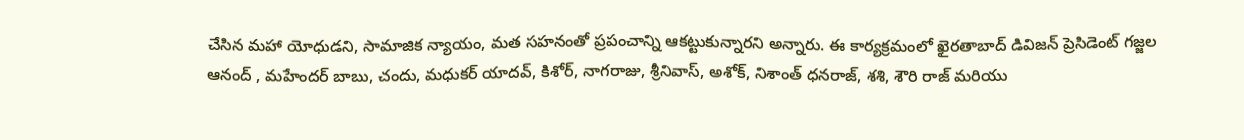చేసిన మహా యోధుడని, సామాజిక న్యాయం, మత సహనంతో ప్రపంచాన్ని ఆకట్టుకున్నారని అన్నారు. ఈ కార్యక్రమంలో ఖైరతాబాద్ డివిజన్ ప్రెసిడెంట్ గజ్జల ఆనంద్ , మహేందర్ బాబు, చందు, మధుకర్ యాదవ్, కిశోర్, నాగరాజు, శ్రీనివాస్, అశోక్, నిశాంత్ ధనరాజ్, శశి, శౌరి రాజ్ మరియు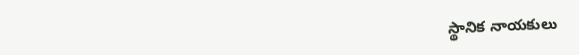స్థానిక నాయకులు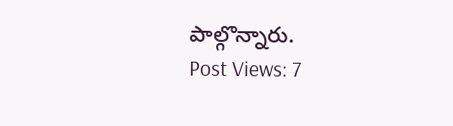పాల్గొన్నారు.
Post Views: 7